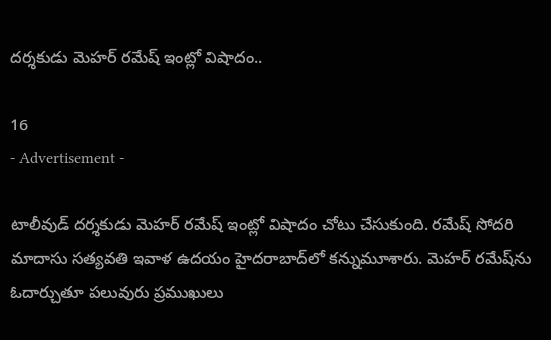ద‌ర్శ‌కుడు మెహర్ రమేష్ ఇంట్లో విషాదం..

16
- Advertisement -

టాలీవుడ్ ద‌ర్శ‌కుడు మెహర్ రమేష్ ఇంట్లో విషాదం చోటు చేసుకుంది. రమేష్ సోద‌రి మాదాసు సత్యవతి ఇవాళ ఉదయం హైదరాబాద్‌లో కన్నుమూశారు. మెహర్ రమేష్‌ను ఓదార్చుతూ పలువురు ప్రముఖులు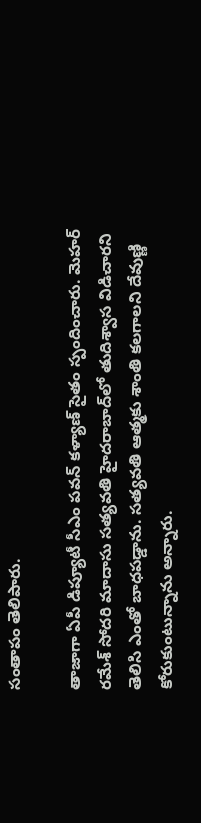సంతాపం తెలిపారు.

తాజాగా ఏపీ డిప్యూటీ సీఎం పవన్ కళ్యాణ్ సైతం స్పందించారు. మెహర్ రమేశ్ సోదరి మాదాసు సత్యవతి హైదరాబాద్‌లో తుదిశ్వాస విడిచారని తెలిసి ఎంతో బాధపడ్డాను. సత్యవతి ఆత్మకు శాంతి కలగాలని దేవుణ్ణి కోరుకుంటున్నాను అన్నారు.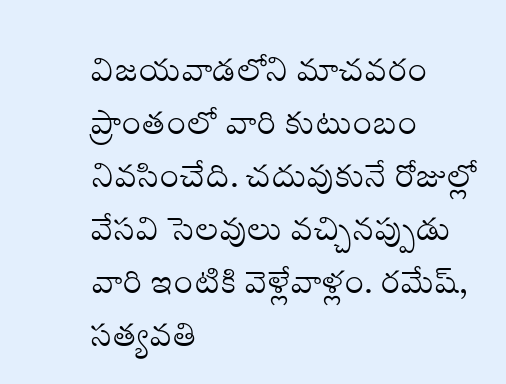విజయవాడలోని మాచవరం ప్రాంతంలో వారి కుటుంబం నివసించేది. చదువుకునే రోజుల్లో వేసవి సెలవులు వచ్చినప్పుడు వారి ఇంటికి వెళ్లేవాళ్లం. రమేష్, సత్యవతి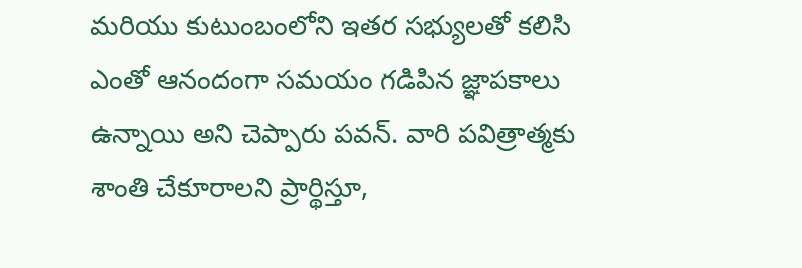మరియు కుటుంబంలోని ఇతర సభ్యులతో కలిసి ఎంతో ఆనందంగా సమయం గడిపిన జ్ఞాపకాలు ఉన్నాయి అని చెప్పారు పవన్. వారి పవిత్రాత్మకు శాంతి చేకూరాలని ప్రార్థిస్తూ,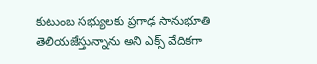కుటుంబ సభ్యులకు ప్రగాఢ సానుభూతి తెలియజేస్తున్నాను అని ఎక్స్ వేదికగా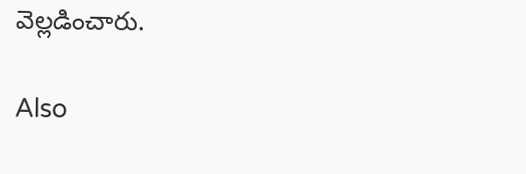వెల్లడించారు.

Also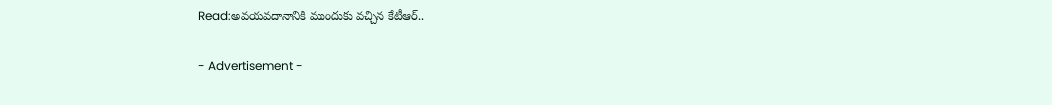Read:అవయవదానానికి ముందుకు వచ్చిన కేటీఆర్..

- Advertisement -